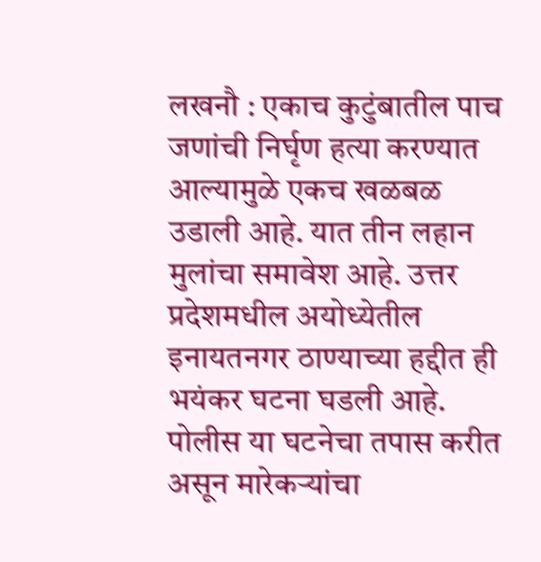लखनौ : एकाच कुटुंबातील पाच जणांची निर्घृण हत्या करण्यात आल्यामुळे एकच खळबळ उडाली आहे. यात तीन लहान मुलांचा समावेश आहे. उत्तर प्रदेशमधील अयोध्येतील इनायतनगर ठाण्याच्या हद्दीत ही भयंकर घटना घडली आहे. पोलीस या घटनेचा तपास करीत असून मारेकऱ्यांचा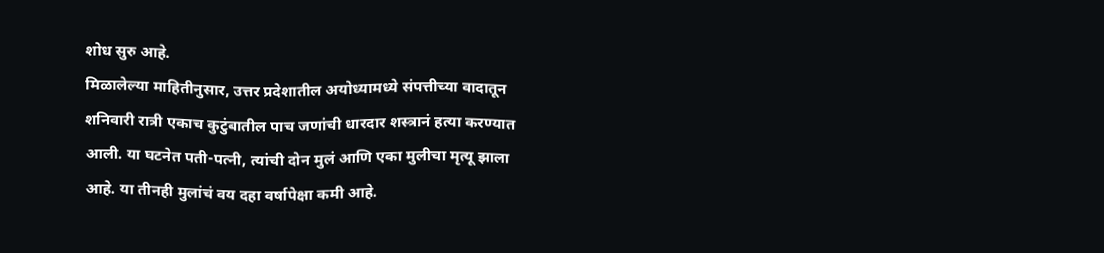शोध सुरु आहे.
मिळालेल्या माहितीनुसार, उत्तर प्रदेशातील अयोध्यामध्ये संपत्तीच्या वादातून शनिवारी रात्री एकाच कुटुंबातील पाच जणांची धारदार शस्त्रानं हत्या करण्यात आली. या घटनेत पती-पत्नी, त्यांची दोन मुलं आणि एका मुलीचा मृत्यू झाला आहे. या तीनही मुलांचं वय दहा वर्षापेक्षा कमी आहे.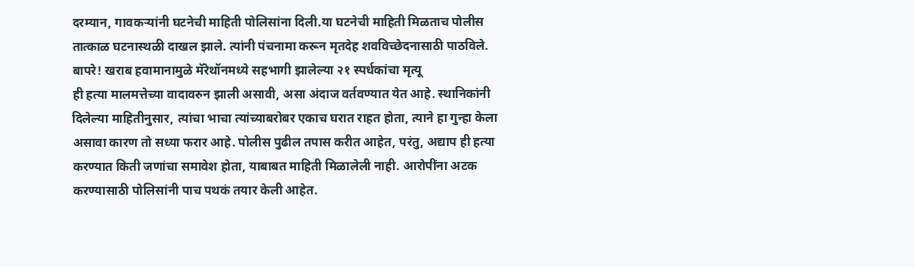दरम्यान, गावकऱ्यांनी घटनेची माहिती पोलिसांना दिली.या घटनेची माहिती मिळताच पोलीस तात्काळ घटनास्थळी दाखल झाले. त्यांनी पंचनामा करून मृतदेह शवविच्छेदनासाठी पाठविले.
बापरे! खराब हवामानामुळे मॅरेथॉनमध्ये सहभागी झालेल्या २१ स्पर्धकांचा मृत्यू
ही हत्या मालमत्तेच्या वादावरुन झाली असावी, असा अंदाज वर्तवण्यात येत आहे. स्थानिकांनी दिलेल्या माहितीनुसार, त्यांचा भाचा त्यांच्याबरोबर एकाच घरात राहत होता, त्याने हा गुन्हा केला असावा कारण तो सध्या फरार आहे. पोलीस पुढील तपास करीत आहेत, परंतु, अद्याप ही हत्या करण्यात किती जणांचा समावेश होता, याबाबत माहिती मिळालेली नाही. आरोपींना अटक करण्यासाठी पोलिसांनी पाच पथकं तयार केली आहेत.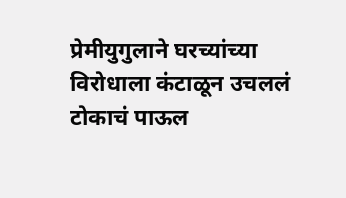प्रेमीयुगुलाने घरच्यांच्या विरोधाला कंटाळून उचललं टोकाचं पाऊल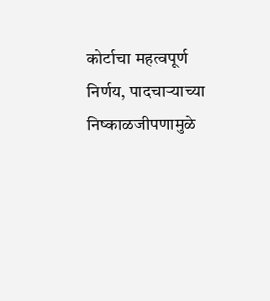कोर्टाचा महत्वपूर्ण निर्णय, पादचाऱ्याच्या निष्काळजीपणामुळे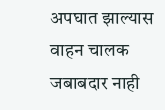अपघात झाल्यास वाहन चालक जबाबदार नाही